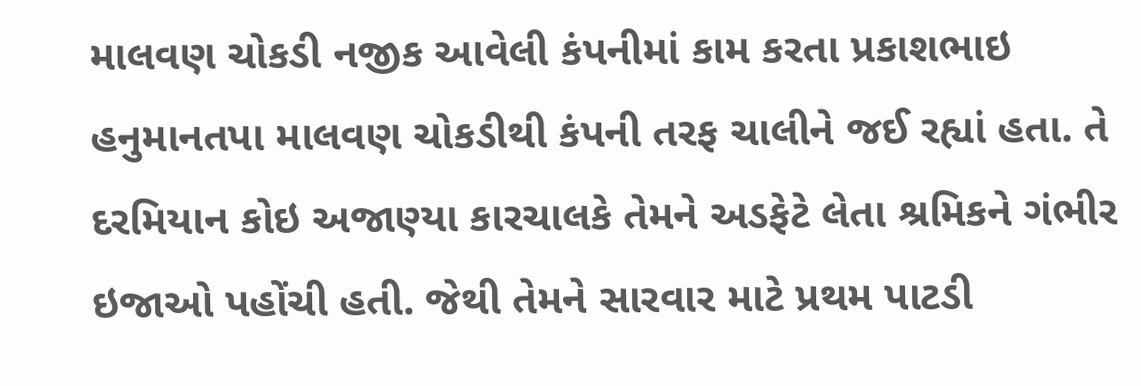માલવણ ચોકડી નજીક આવેલી કંપનીમાં કામ કરતા પ્રકાશભાઇ હનુમાનતપા માલવણ ચોકડીથી કંપની તરફ ચાલીને જઈ રહ્યાં હતા. તે દરમિયાન કોઇ અજાણ્યા કારચાલકે તેમને અડફેટે લેતા શ્રમિકને ગંભીર ઇજાઓ પહોંચી હતી. જેથી તેમને સારવાર માટે પ્રથમ પાટડી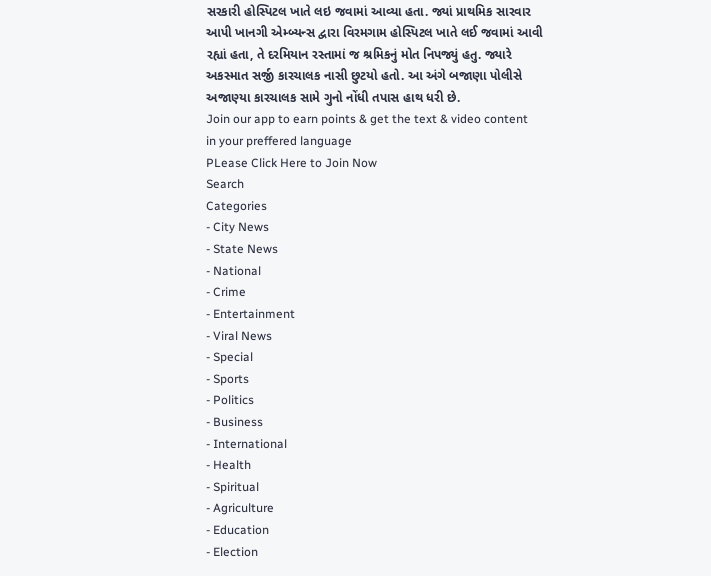સરકારી હોસ્પિટલ ખાતે લઇ જવામાં આવ્યા હતા. જ્યાં પ્રાથમિક સારવાર આપી ખાનગી એમ્બ્યન્સ દ્વારા વિરમગામ હોસ્પિટલ ખાતે લઈ જવામાં આવી રહ્યાં હતા, તે દરમિયાન રસ્તામાં જ શ્રમિકનું મોત નિપજ્યું હતુ. જ્યારે અકસ્માત સર્જી કારચાલક નાસી છુટયો હતો. આ અંગે બજાણા પોલીસે અજાણ્યા કારચાલક સામે ગુનો નોંધી તપાસ હાથ ધરી છે.
Join our app to earn points & get the text & video content in your preffered language
PLease Click Here to Join Now
Search
Categories
- City News
- State News
- National
- Crime
- Entertainment
- Viral News
- Special
- Sports
- Politics
- Business
- International
- Health
- Spiritual
- Agriculture
- Education
- Election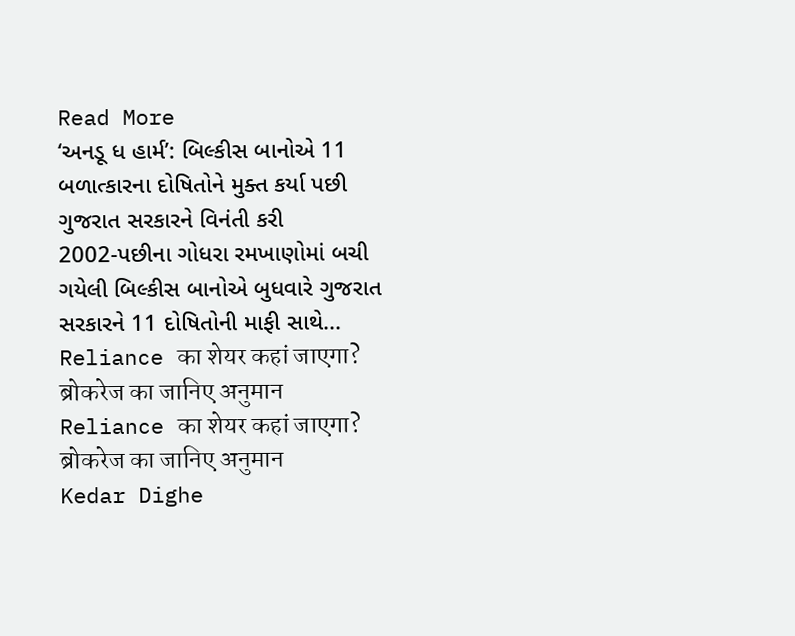Read More
‘અનડૂ ધ હાર્મ’: બિલ્કીસ બાનોએ 11 બળાત્કારના દોષિતોને મુક્ત કર્યા પછી ગુજરાત સરકારને વિનંતી કરી
2002-પછીના ગોધરા રમખાણોમાં બચી ગયેલી બિલ્કીસ બાનોએ બુધવારે ગુજરાત સરકારને 11 દોષિતોની માફી સાથે...
Reliance का शेयर कहां जाएगा? ब्रोकरेज का जानिए अनुमान
Reliance का शेयर कहां जाएगा? ब्रोकरेज का जानिए अनुमान
Kedar Dighe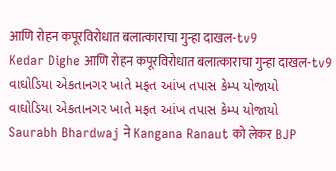आणि रोहन कपूरविरोधात बलात्काराचा गुन्हा दाखल-tv9
Kedar Dighe आणि रोहन कपूरविरोधात बलात्काराचा गुन्हा दाखल-tv9
વાઘોડિયા એકતાનગર ખાતે મફત આંખ તપાસ કેમ્પ યોજાયો
વાઘોડિયા એકતાનગર ખાતે મફત આંખ તપાસ કેમ્પ યોજાયો
Saurabh Bhardwaj ने Kangana Ranaut को लेकर BJP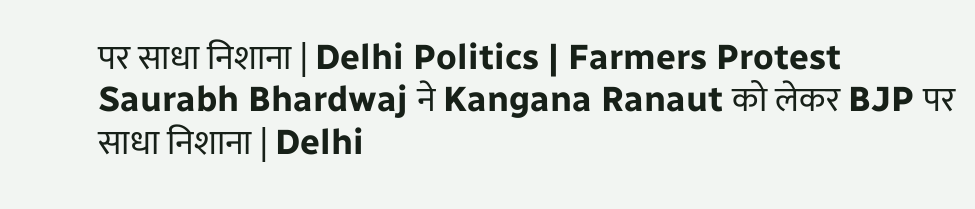पर साधा निशाना | Delhi Politics | Farmers Protest
Saurabh Bhardwaj ने Kangana Ranaut को लेकर BJP पर साधा निशाना | Delhi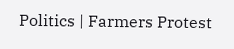Politics | Farmers Protest